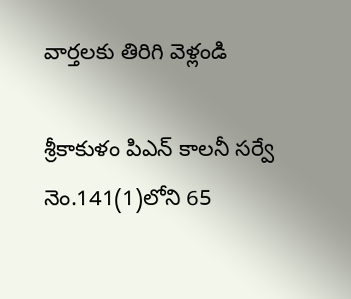వార్తలకు తిరిగి వెళ్లండి

శ్రీకాకుళం పిఎన్ కాలనీ సర్వే నెం.141(1)లోని 65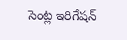సెంట్ల ఇరిగేషన్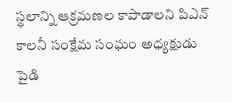స్థలాన్ని ఆక్రమణల కాపాడాలని పిఎన్ కాలనీ సంక్షేమ సంఘం అధ్యక్షుడు పైడి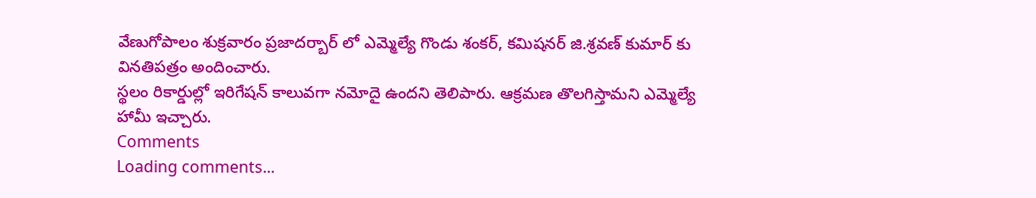వేణుగోపాలం శుక్రవారం ప్రజాదర్బార్ లో ఎమ్మెల్యే గొండు శంకర్, కమిషనర్ జి.శ్రవణ్ కుమార్ కు వినతిపత్రం అందించారు.
స్థలం రికార్డుల్లో ఇరిగేషన్ కాలువగా నమోదై ఉందని తెలిపారు. ఆక్రమణ తొలగిస్తామని ఎమ్మెల్యే హామీ ఇచ్చారు.
Comments
Loading comments...